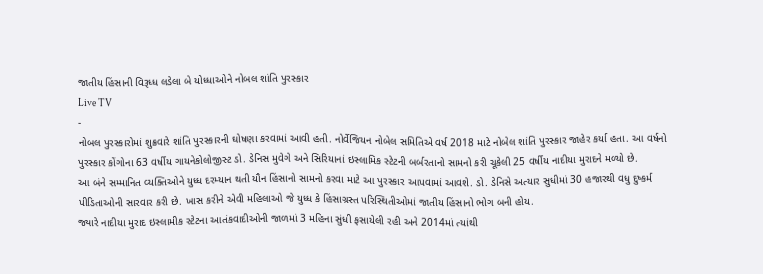જાતીય હિંસાની વિરૂધ્ધ લડેલા બે યોધ્ધાઓને નોબલ શાંતિ પુરસ્કાર
Live TV
-
નોબલ પુરસ્કારોમાં શુક્રવારે શાંતિ પુરસ્કારની ઘોષણા કરવામાં આવી હતી. નોર્વેજિયન નોબેલ સમિતિએ વર્ષ 2018 માટે નોબેલ શાંતિ પુરસ્કાર જાહેર કર્યા હતા. આ વર્ષનો પુરસ્કાર કોંગોના 63 વર્ષીય ગાયનેકોલોજીસ્ટ ડો. ડેનિસ મુવેગે અને સિરિયાનાં ઇસ્લામિક સ્ટેટની બર્બરતાનો સામનો કરી ચૂકેલી 25 વર્ષીય નાદીયા મુરાદને મળ્યો છે.
આ બંને સમ્માનિત વ્યક્તિઓને યુધ્ધ દરમ્યાન થતી યૌન હિંસાનો સામનો કરવા માટે આ પુરસ્કાર આપવામાં આવશે. ડો. ડેનિસે અત્યાર સુધીમાં 30 હજારથી વધુ દુષ્કર્મ પીડિતાઓની સારવાર કરી છે. ખાસ કરીને એવી મહિલાઓ જે યુધ્ધ કે હિંસાગ્રસ્ત પરિસ્થિતીઓમાં જાતીય હિંસાનો ભોગ બની હોય.
જ્યારે નાદીયા મુરાદ ઇસ્લામીક સ્ટેટના આતંકવાદીઓની જાળમાં 3 મહિના સુંધી ફસાયેલી રહી અને 2014માં ત્યાંથી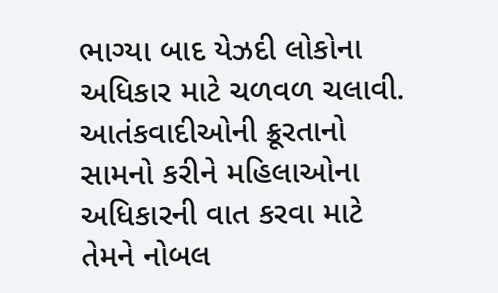ભાગ્યા બાદ યેઝદી લોકોના અધિકાર માટે ચળવળ ચલાવી. આતંકવાદીઓની ક્રૂરતાનો સામનો કરીને મહિલાઓના અધિકારની વાત કરવા માટે તેમને નોબલ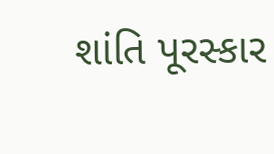શાંતિ પૂરસ્કાર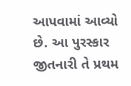આપવામાં આવ્યો છે. આ પુરસ્કાર જીતનારી તે પ્રથમ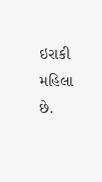ઇરાકી મહિલા છે.